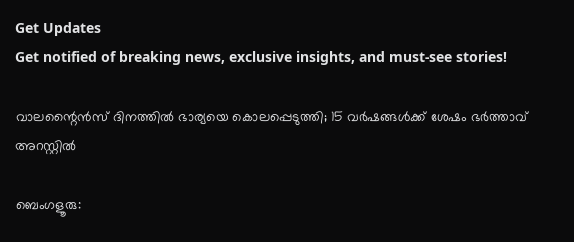Get Updates
Get notified of breaking news, exclusive insights, and must-see stories!

വാലന്റൈൻസ് ദിനത്തിൽ ഭാര്യയെ കൊലപ്പെടുത്തി; 15 വർഷങ്ങൾക്ക് ശേഷം ഭർത്താവ് അറസ്റ്റിൽ

ബെംഗളൂരു: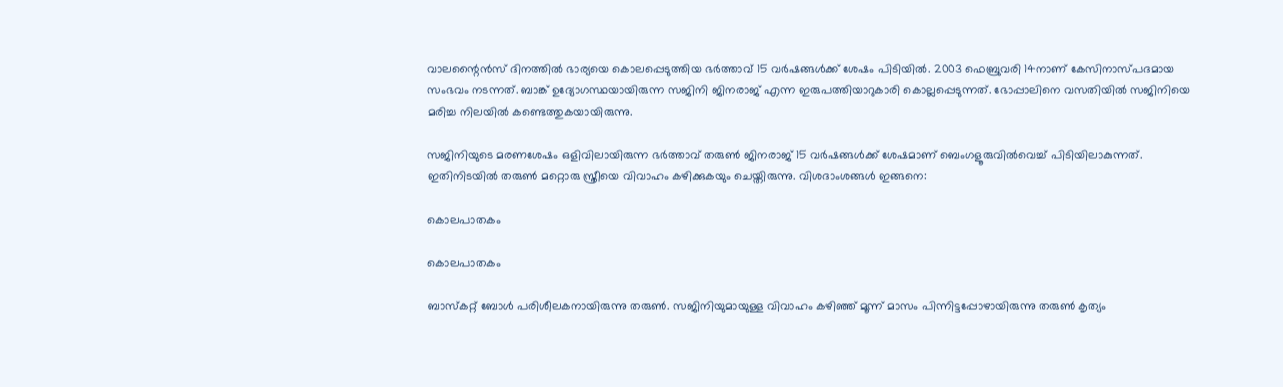വാലന്റൈൻസ് ദിനത്തിൽ ഭാര്യയെ കൊലപ്പെടുത്തിയ ഭർത്താവ് 15 വർഷങ്ങൾക്ക് ശേഷം പിടിയിൽ. 2003 ഫെബ്രുവരി 14നാണ് കേസിനാസ്പദമായ സംഭവം നടന്നത്. ബാങ്ക് ഉദ്യോഗസ്ഥയായിരുന്ന സജിനി ജിനരാജ് എന്ന ഇരുപത്തിയാറുകാരി കൊല്ലപ്പെടുന്നത്. ഭോപ്പാലിനെ വസതിയിൽ സജിനിയെ മരിച്ച നിലയിൽ കണ്ടെത്തുകയായിരുന്നു.

സജിനിയുടെ മരണശേഷം ഒളിവിലായിരുന്ന ഭർത്താവ് തരുൺ ജിനരാജ് 15 വർഷങ്ങൾ‌ക്ക് ശേഷമാണ് ബെംഗളൂരുവിൽവെച്ച് പിടിയിലാകുന്നത്. ഇതിനിടയിൽ തരുൺ മറ്റൊരു സ്ത്രീയെ വിവാഹം കഴിക്കുകയും ചെയ്തിരുന്നു. വിശദാംശങ്ങൾ ഇങ്ങനെ:

കൊലപാതകം

കൊലപാതകം

ബാസ്കറ്റ് ബോൾ പരിശീലകനായിരുന്നു തരുൺ. സജിനിയുമായുള്ള വിവാഹം കഴിഞ്ഞ് മൂന്ന് മാസം പിന്നിട്ടപ്പോഴായിരുന്നു തരുൺ കൃത്യം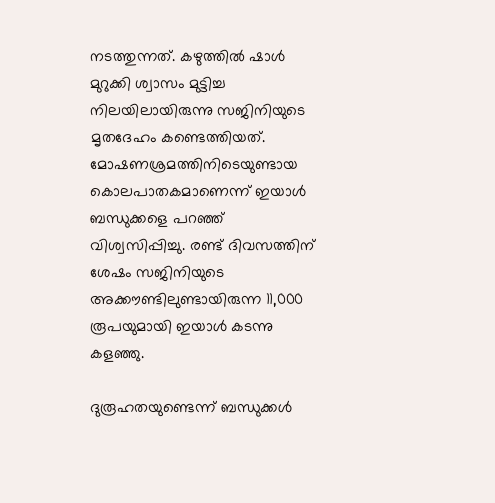നടത്തുന്നത്. കഴുത്തിൽ ഷാൾ മുറുക്കി ശ്വാസം മുട്ടിച്ച നിലയിലായിരുന്നു സജിനിയുടെ മൃതദേഹം കണ്ടെത്തിയത്. മോഷണശ്രമത്തിനിടെയുണ്ടായ കൊലപാതകമാണെന്ന് ഇയാൾ ബന്ധുക്കളെ പറഞ്ഞ് വിശ്വസിപ്പിച്ചു. രണ്ട് ദിവസത്തിന് ശേഷം സജിനിയുടെ അക്കൗണ്ടിലുണ്ടായിരുന്ന 11,000 രൂപയുമായി ഇയാൾ കടന്നു കളഞ്ഞു.

ദുരൂഹതയുണ്ടെന്ന് ബന്ധുക്കൾ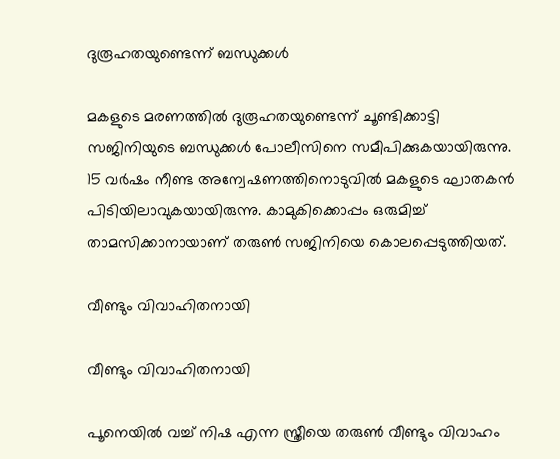ദുരൂഹതയുണ്ടെന്ന് ബന്ധുക്കൾ

മകളുടെ മരണത്തിൽ ദുരൂഹതയുണ്ടെന്ന് ചൂണ്ടിക്കാട്ടി സജിനിയുടെ ബന്ധുക്കൾ പോലീസിനെ സമീപിക്കുകയായിരുന്നു. 15 വർഷം നീണ്ട അന്വേഷണത്തിനൊടുവിൽ മകളുടെ ഘാതകൻ പിടിയിലാവുകയായിരുന്നു. കാമുകിക്കൊപ്പം ഒരുമിച്ച് താമസിക്കാനായാണ് തരുൺ സജിനിയെ കൊലപ്പെടുത്തിയത്.

വീണ്ടും വിവാഹിതനായി

വീണ്ടും വിവാഹിതനായി

പൂനെയിൽ വച്ച് നിഷ എന്ന സ്ത്രീയെ തരുൺ വീണ്ടും വിവാഹം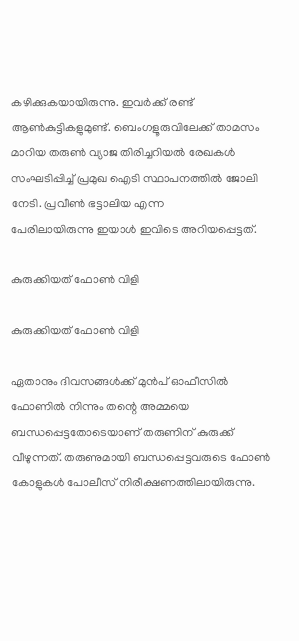കഴിക്കുകയായിരുന്നു. ഇവർക്ക് രണ്ട് ആൺകുട്ടികളുമുണ്ട്. ബെംഗളൂരുവിലേക്ക് താമസം മാറിയ തരുൺ വ്യാജ തിരിച്ചറിയൽ രേഖകൾ സംഘടിപ്പിച്ച് പ്രമുഖ ഐടി സ്ഥാപനത്തിൽ ജോലി നേടി. പ്രവീൺ ഭട്ടാലിയ എന്ന പേരിലായിരുന്നു ‌ഇയാൾ ഇവിടെ അറിയപ്പെട്ടത്.

കുരുക്കിയത് ഫോൺ വിളി

കുരുക്കിയത് ഫോൺ വിളി

ഏതാനും ദിവസങ്ങൾക്ക് മുൻപ് ഓഫീസിൽ ഫോണിൽ നിന്നും തന്റെ അമ്മയെ ബന്ധപ്പെട്ടതോടെയാണ് തരുണിന് കുരുക്ക് വീഴുന്നത്. തരുണുമായി ബന്ധപ്പെട്ടവരുടെ ഫോൺ കോളുകൾ പോലീസ് നിരീക്ഷണത്തിലായിരുന്നു.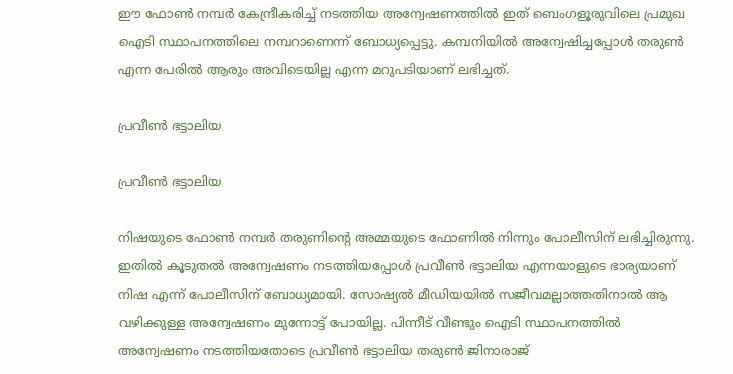ഈ ഫോൺ നമ്പർ കേന്ദ്രീകരിച്ച് നടത്തിയ അന്വേഷണത്തിൽ ഇത് ബെംഗളൂരുവിലെ പ്രമുഖ ഐടി സ്ഥാപനത്തിലെ നമ്പറാണെന്ന് ബോധ്യപ്പെട്ടു. കമ്പനിയിൽ അന്വേഷിച്ചപ്പോൾ തരുൺ എന്ന പേരിൽ ആരും അവിടെയില്ല എന്ന മറുപടിയാണ് ലഭിച്ചത്.

പ്രവീൺ ഭട്ടാലിയ

പ്രവീൺ ഭട്ടാലിയ

നിഷയുടെ ഫോൺ നമ്പർ തരുണിന്റെ അമ്മയുടെ ഫോണിൽ നിന്നും പോലീസിന് ലഭിച്ചിരുന്നു. ഇതിൽ കൂടുതൽ അന്വേഷണം നടത്തിയപ്പോൾ പ്രവീൺ ഭട്ടാലിയ എന്നയാളുടെ ഭാര്യയാണ് നിഷ എന്ന് പോലീസിന് ബോധ്യമായി. സോഷ്യൽ മീഡിയയിൽ സജീവമല്ലാത്തതിനാൽ ആ വഴിക്കുള്ള അന്വേഷണം മുന്നോട്ട് പോയില്ല. പിന്നീട് വീണ്ടും ഐടി സ്ഥാപനത്തിൽ അന്വേഷണം നടത്തിയതോടെ പ്രവീൺ ഭട്ടാലിയ തരുൺ ജിനാരാജ്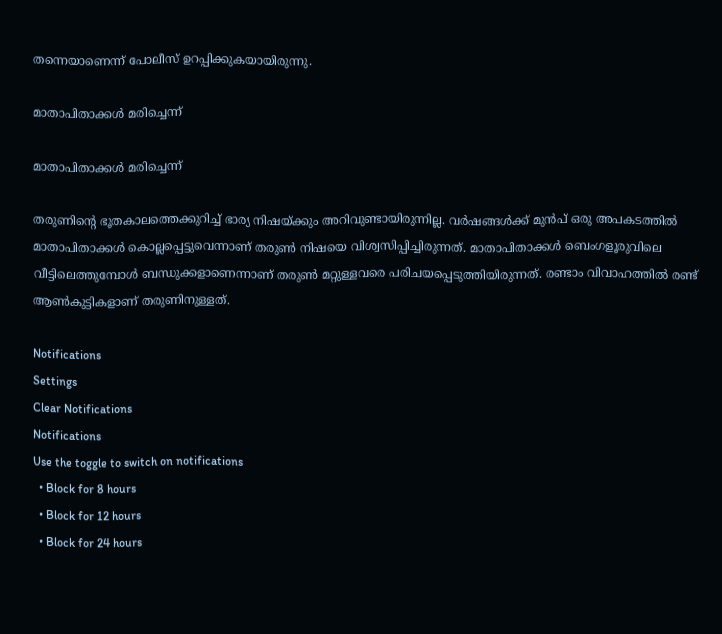തന്നെയാണെന്ന് പോലീസ് ഉറപ്പിക്കുകയായിരുന്നു.

മാതാപിതാക്കൾ മരിച്ചെന്ന്

മാതാപിതാക്കൾ മരിച്ചെന്ന്

തരുണിന്റെ ഭൂതകാലത്തെക്കുറിച്ച് ഭാര്യ നിഷയ്ക്കും അറിവുണ്ടായിരുന്നില്ല. വർഷങ്ങൾക്ക് മുൻപ് ഒരു അപകടത്തിൽ മാതാപിതാക്കൾ കൊല്ലപ്പെട്ടുവെന്നാണ് തരുൺ നിഷയെ വിശ്വസിപ്പിച്ചിരുന്നത്. മാതാപിതാക്കൾ ബെംഗളൂരുവിലെ വീട്ടിലെത്തുമ്പോൾ ബന്ധുക്കളാണെന്നാണ് തരുൺ മറ്റുള്ളവരെ പരിചയപ്പെടുത്തിയിരുന്നത്. രണ്ടാം വിവാഹത്തിൽ രണ്ട് ആൺകുട്ടികളാണ് തരുണിനുള്ളത്.

Notifications
Settings
Clear Notifications
Notifications
Use the toggle to switch on notifications
  • Block for 8 hours
  • Block for 12 hours
  • Block for 24 hours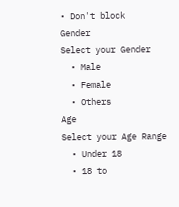• Don't block
Gender
Select your Gender
  • Male
  • Female
  • Others
Age
Select your Age Range
  • Under 18
  • 18 to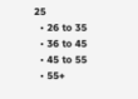25
  • 26 to 35
  • 36 to 45
  • 45 to 55
  • 55+